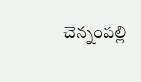చెన్నంపల్లి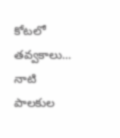కోటలో తవ్వకాలు... నాటి పాలకుల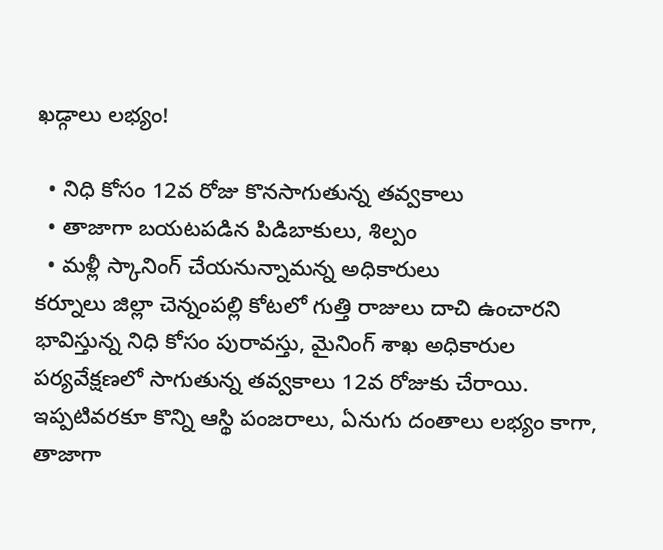ఖడ్గాలు లభ్యం!

  • నిధి కోసం 12వ రోజు కొనసాగుతున్న తవ్వకాలు
  • తాజాగా బయటపడిన పిడిబాకులు, శిల్పం
  • మళ్లీ స్కానింగ్ చేయనున్నామన్న అధికారులు
కర్నూలు జిల్లా చెన్నంపల్లి కోటలో గుత్తి రాజులు దాచి ఉంచారని భావిస్తున్న నిధి కోసం పురావస్తు, మైనింగ్ శాఖ అధికారుల పర్యవేక్షణలో సాగుతున్న తవ్వకాలు 12వ రోజుకు చేరాయి. ఇప్పటివరకూ కొన్ని ఆస్థి పంజరాలు, ఏనుగు దంతాలు లభ్యం కాగా, తాజాగా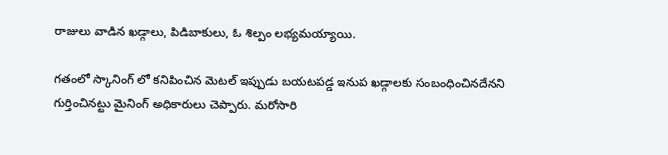రాజులు వాడిన ఖడ్గాలు, పిడిబాకులు, ఓ శిల్పం లభ్యమయ్యాయి.

గతంలో స్కానింగ్ లో కనిపించిన మెటల్ ఇప్పుడు బయటపడ్డ ఇనుప ఖడ్గాలకు సంబంధించినదేనని గుర్తించినట్టు మైనింగ్ అధికారులు చెప్పారు. మరోసారి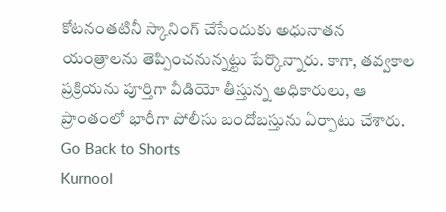కోటనంతటినీ స్కానింగ్ చేసేందుకు అధునాతన యంత్రాలను తెప్పించనున్నట్టు పేర్కొన్నారు. కాగా, తవ్వకాల ప్రక్రియను పూర్తిగా వీడియో తీస్తున్న అధికారులు, ఆ ప్రాంతంలో భారీగా పోలీసు బందోబస్తును ఏర్పాటు చేశారు.
Go Back to Shorts
Kurnool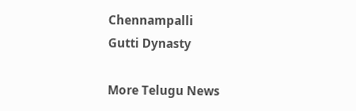Chennampalli
Gutti Dynasty

More Telugu News